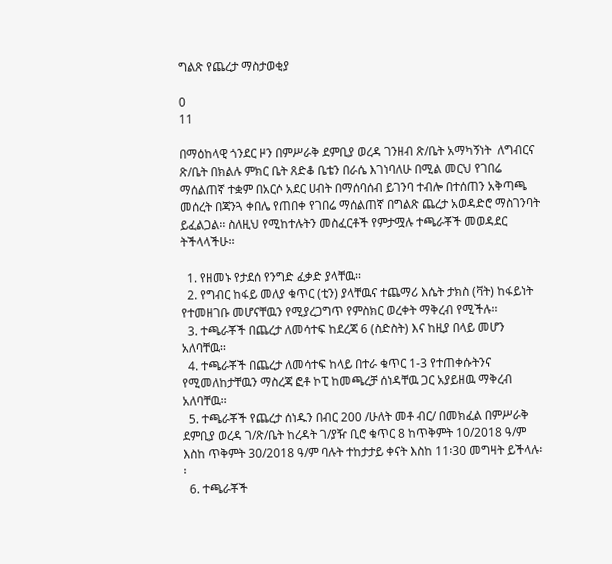ግልጽ የጨረታ ማስታወቂያ

0
11

በማዕከላዊ ጎንደር ዞን በምሥራቅ ደምቢያ ወረዳ ገንዘብ ጽ/ቤት አማካኝነት  ለግብርና ጽ/ቤት በክልሉ ምክር ቤት ጸድቆ ቤቴን በራሴ እገነባለሁ በሚል መርህ የገበሬ ማሰልጠኛ ተቋም በአርሶ አደር ሀብት በማሰባሰብ ይገንባ ተብሎ በተሰጠን አቅጣጫ መሰረት በጃንጓ ቀበሌ የጠበቀ የገበሬ ማሰልጠኛ በግልጽ ጨረታ አወዳድሮ ማስገንባት ይፈልጋል፡፡ ስለዚህ የሚከተሉትን መስፈርቶች የምታሟሉ ተጫራቾች መወዳደር ትችላላችሁ፡፡

  1. የዘመኑ የታደሰ የንግድ ፈቃድ ያላቸዉ፡፡
  2. የግብር ከፋይ መለያ ቁጥር (ቲን) ያላቸዉና ተጨማሪ እሴት ታክስ (ቫት) ከፋይነት የተመዘገቡ መሆናቸዉን የሚያረጋግጥ የምስክር ወረቀት ማቅረብ የሚችሉ፡፡
  3. ተጫራቾች በጨረታ ለመሳተፍ ከደረጃ 6 (ስድስት) እና ከዚያ በላይ መሆን አለባቸዉ፡፡
  4. ተጫራቾች በጨረታ ለመሳተፍ ከላይ በተራ ቁጥር 1-3 የተጠቀሱትንና የሚመለከታቸዉን ማስረጃ ፎቶ ኮፒ ከመጫረቻ ሰነዳቸዉ ጋር አያይዘዉ ማቅረብ አለባቸዉ፡፡
  5. ተጫራቾች የጨረታ ሰነዱን በብር 200 /ሁለት መቶ ብር/ በመክፈል በምሥራቅ ደምቢያ ወረዳ ገ/ጽ/ቤት ከረዳት ገ/ያዥ ቢሮ ቁጥር 8 ከጥቅምት 10/2018 ዓ/ም እስከ ጥቅምት 30/2018 ዓ/ም ባሉት ተከታታይ ቀናት እስከ 11፡30 መግዛት ይችላሉ፡፡
  6. ተጫራቾች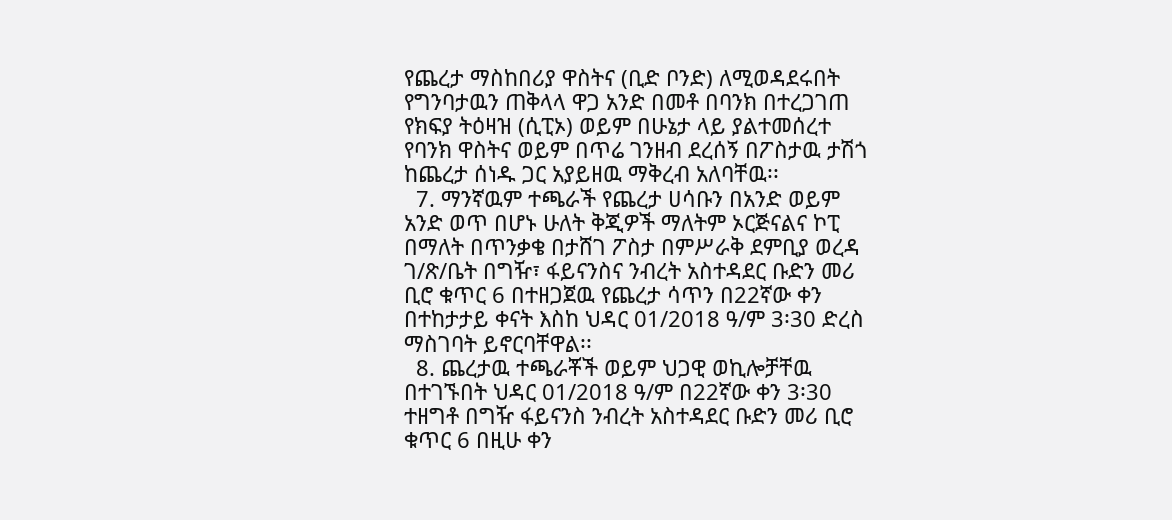የጨረታ ማስከበሪያ ዋስትና (ቢድ ቦንድ) ለሚወዳደሩበት የግንባታዉን ጠቅላላ ዋጋ አንድ በመቶ በባንክ በተረጋገጠ የክፍያ ትዕዛዝ (ሲፒኦ) ወይም በሁኔታ ላይ ያልተመሰረተ የባንክ ዋስትና ወይም በጥሬ ገንዘብ ደረሰኝ በፖስታዉ ታሽጎ ከጨረታ ሰነዱ ጋር አያይዘዉ ማቅረብ አለባቸዉ፡፡
  7. ማንኛዉም ተጫራች የጨረታ ሀሳቡን በአንድ ወይም አንድ ወጥ በሆኑ ሁለት ቅጂዎች ማለትም ኦርጅናልና ኮፒ በማለት በጥንቃቄ በታሸገ ፖስታ በምሥራቅ ደምቢያ ወረዳ ገ/ጽ/ቤት በግዥ፣ ፋይናንስና ንብረት አስተዳደር ቡድን መሪ ቢሮ ቁጥር 6 በተዘጋጀዉ የጨረታ ሳጥን በ22ኛው ቀን በተከታታይ ቀናት እስከ ህዳር 01/2018 ዓ/ም 3፡30 ድረስ ማስገባት ይኖርባቸዋል፡፡
  8. ጨረታዉ ተጫራቾች ወይም ህጋዊ ወኪሎቻቸዉ በተገኙበት ህዳር 01/2018 ዓ/ም በ22ኛው ቀን 3፡30 ተዘግቶ በግዥ ፋይናንስ ንብረት አስተዳደር ቡድን መሪ ቢሮ ቁጥር 6 በዚሁ ቀን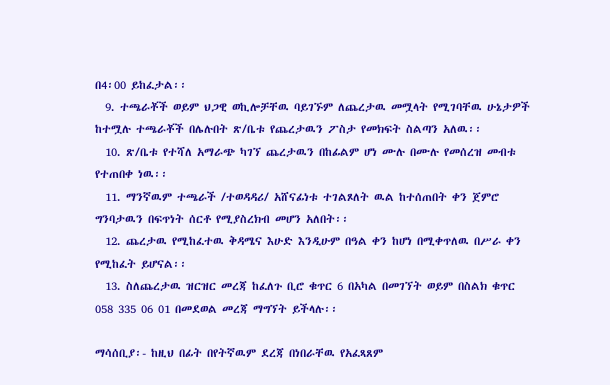በ4፡00 ይከፈታል፡፡
  9. ተጫራቾች ወይም ህጋዊ ወኪሎቻቸዉ ባይገኙም ለጨረታዉ መሟላት የሚገባቸዉ ሁኔታዎች ከተሟሉ ተጫራቾች በሌሉበት ጽ/ቤቱ የጨረታዉን ፖስታ የመክፍት ስልጣን አለዉ፡፡
  10. ጽ/ቤቱ የተሻለ አማራጭ ካገኘ ጨረታዉን በከፊልም ሆነ ሙሉ በሙሉ የመሰረዝ መብቱ የተጠበቀ ነዉ፡፡
  11. ማንኛዉም ተጫራች /ተወዳዳሪ/ አሸናፊነቱ ተገልጾለት ዉል ከተሰጠበት ቀን ጀምሮ ግንባታዉን በፍጥነት ሰርቶ የሚያስረክብ መሆን አለበት፡፡
  12. ጨረታዉ የሚከፈተዉ ቅዳሜና እሁድ እንዲሁም በዓል ቀን ከሆነ በሚቀጥለዉ በሥራ ቀን የሚከፈት ይሆናል፡፡
  13. ስለጨረታዉ ዝርዝር መረጃ ከፈለጉ ቢሮ ቁጥር 6 በአካል በመገኘት ወይም በስልክ ቁጥር 058 335 06 01 በመደወል መረጃ ማግኘት ይችላሉ፡፡

ማሳሰቢያ፡- ከዚህ በፊት በየትኛዉም ደረጃ በነበራቸዉ የአፈጻጸም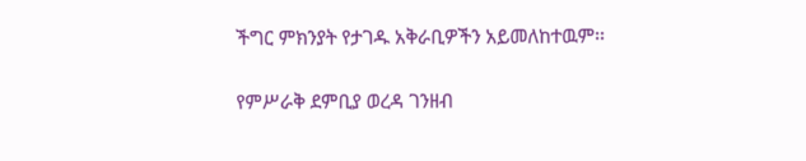ችግር ምክንያት የታገዱ አቅራቢዎችን አይመለከተዉም፡፡

የምሥራቅ ደምቢያ ወረዳ ገንዘብ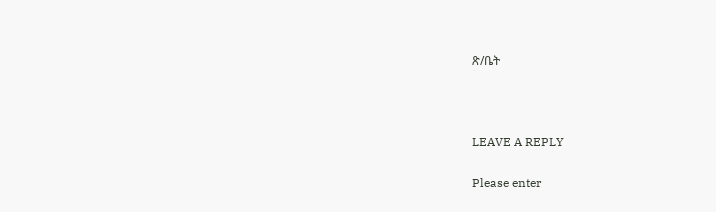ጽ/ቤት



LEAVE A REPLY

Please enter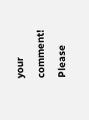your comment!
Please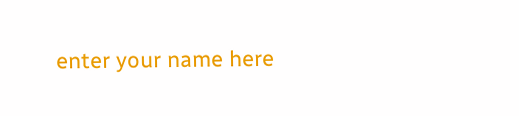enter your name here